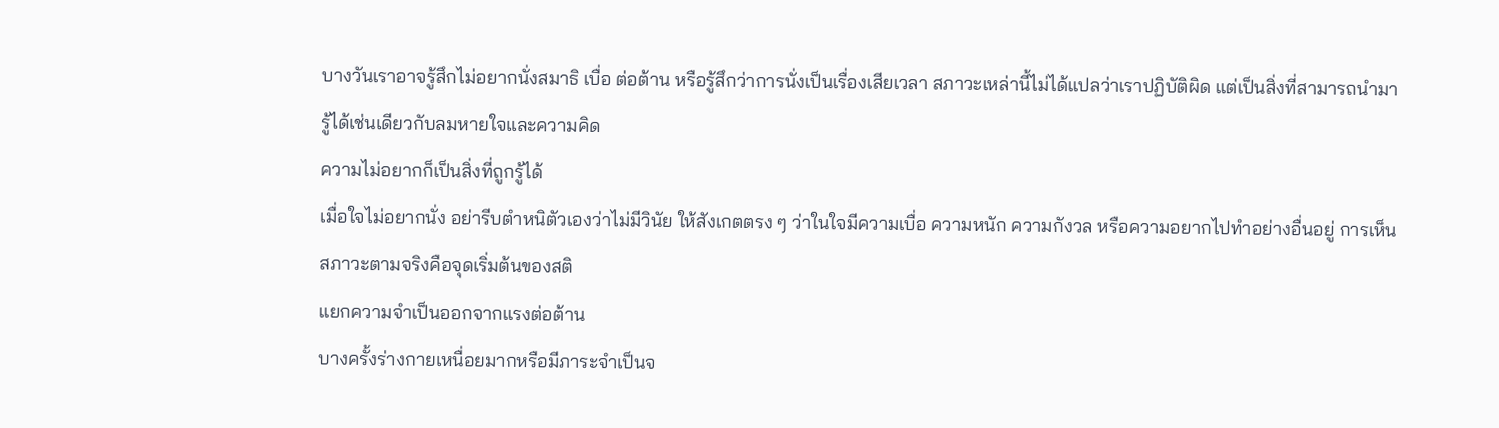บางวันเราอาจรู้สึกไม่อยากนั่งสมาธิ เบื่อ ต่อต้าน หรือรู้สึกว่าการนั่งเป็นเรื่องเสียเวลา สภาวะเหล่านี้ไม่ได้แปลว่าเราปฏิบัติผิด แต่เป็นสิ่งที่สามารถนำมารู้ได้เช่นเดียวกับลมหายใจและความคิด
ความไม่อยากก็เป็นสิ่งที่ถูกรู้ได้
เมื่อใจไม่อยากนั่ง อย่ารีบตำหนิตัวเองว่าไม่มีวินัย ให้สังเกตตรง ๆ ว่าในใจมีความเบื่อ ความหนัก ความกังวล หรือความอยากไปทำอย่างอื่นอยู่ การเห็นสภาวะตามจริงคือจุดเริ่มต้นของสติ
แยกความจำเป็นออกจากแรงต่อต้าน
บางครั้งร่างกายเหนื่อยมากหรือมีภาระจำเป็นจ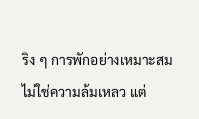ริง ๆ การพักอย่างเหมาะสมไม่ใช่ความล้มเหลว แต่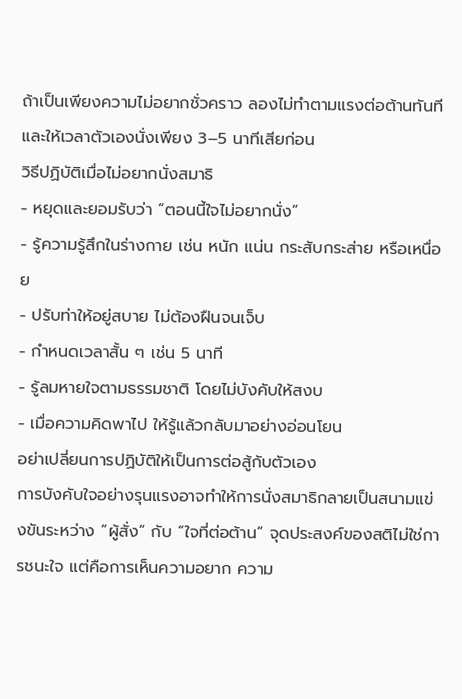ถ้าเป็นเพียงความไม่อยากชั่วคราว ลองไม่ทำตามแรงต่อต้านทันที และให้เวลาตัวเองนั่งเพียง 3–5 นาทีเสียก่อน
วิธีปฏิบัติเมื่อไม่อยากนั่งสมาธิ
- หยุดและยอมรับว่า “ตอนนี้ใจไม่อยากนั่ง”
- รู้ความรู้สึกในร่างกาย เช่น หนัก แน่น กระสับกระส่าย หรือเหนื่อย
- ปรับท่าให้อยู่สบาย ไม่ต้องฝืนจนเจ็บ
- กำหนดเวลาสั้น ๆ เช่น 5 นาที
- รู้ลมหายใจตามธรรมชาติ โดยไม่บังคับให้สงบ
- เมื่อความคิดพาไป ให้รู้แล้วกลับมาอย่างอ่อนโยน
อย่าเปลี่ยนการปฏิบัติให้เป็นการต่อสู้กับตัวเอง
การบังคับใจอย่างรุนแรงอาจทำให้การนั่งสมาธิกลายเป็นสนามแข่งขันระหว่าง “ผู้สั่ง” กับ “ใจที่ต่อต้าน” จุดประสงค์ของสติไม่ใช่การชนะใจ แต่คือการเห็นความอยาก ความ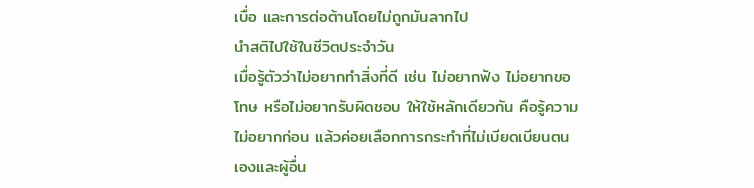เบื่อ และการต่อต้านโดยไม่ถูกมันลากไป
นำสติไปใช้ในชีวิตประจำวัน
เมื่อรู้ตัวว่าไม่อยากทำสิ่งที่ดี เช่น ไม่อยากฟัง ไม่อยากขอโทษ หรือไม่อยากรับผิดชอบ ให้ใช้หลักเดียวกัน คือรู้ความไม่อยากก่อน แล้วค่อยเลือกการกระทำที่ไม่เบียดเบียนตนเองและผู้อื่น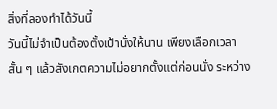สิ่งที่ลองทำได้วันนี้
วันนี้ไม่จำเป็นต้องตั้งเป้านั่งให้นาน เพียงเลือกเวลาสั้น ๆ แล้วสังเกตความไม่อยากตั้งแต่ก่อนนั่ง ระหว่าง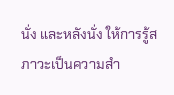นั่ง และหลังนั่ง ให้การรู้สภาวะเป็นความสำ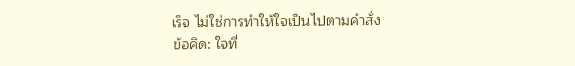เร็จ ไม่ใช่การทำให้ใจเป็นไปตามคำสั่ง
ข้อคิด: ใจที่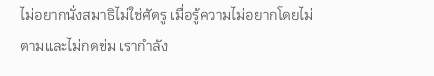ไม่อยากนั่งสมาธิไม่ใช่ศัตรู เมื่อรู้ความไม่อยากโดยไม่ตามและไม่กดข่ม เรากำลัง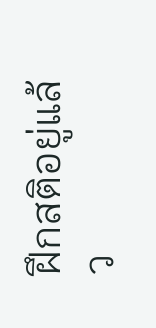ฝึกสติอยู่แล้ว